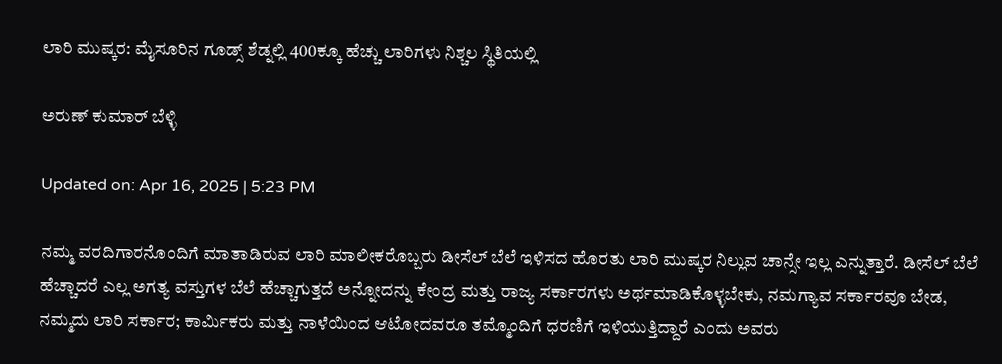ಲಾರಿ ಮುಷ್ಕರ: ಮೈಸೂರಿನ ಗೂಡ್ಸ್ ಶೆಡ್ನಲ್ಲಿ 400ಕ್ಕೂ ಹೆಚ್ಚು ಲಾರಿಗಳು ನಿಶ್ಚಲ ಸ್ಥಿತಿಯಲ್ಲಿ

ಅರುಣ್ ಕುಮಾರ್ ಬೆಳ್ಳಿ

Updated on: Apr 16, 2025 | 5:23 PM

ನಮ್ಮ ವರದಿಗಾರನೊಂದಿಗೆ ಮಾತಾಡಿರುವ ಲಾರಿ ಮಾಲೀಕರೊಬ್ಬರು ಡೀಸೆಲ್ ಬೆಲೆ ಇಳಿಸದ ಹೊರತು ಲಾರಿ ಮುಷ್ಕರ ನಿಲ್ಲುವ ಚಾನ್ಸೇ ಇಲ್ಲ ಎನ್ನುತ್ತಾರೆ. ಡೀಸೆಲ್ ಬೆಲೆ ಹೆಚ್ಚಾದರೆ ಎಲ್ಲ ಅಗತ್ಯ ವಸ್ತುಗಳ ಬೆಲೆ ಹೆಚ್ಚಾಗುತ್ತದೆ ಅನ್ನೋದನ್ನು ಕೇಂದ್ರ ಮತ್ತು ರಾಜ್ಯ ಸರ್ಕಾರಗಳು ಅರ್ಥಮಾಡಿಕೊಳ್ಳಬೇಕು, ನಮಗ್ಯಾವ ಸರ್ಕಾರವೂ ಬೇಡ, ನಮ್ಮದು ಲಾರಿ ಸರ್ಕಾರ; ಕಾರ್ಮಿಕರು ಮತ್ತು ನಾಳೆಯಿಂದ ಆಟೋದವರೂ ತಮ್ಮೊಂದಿಗೆ ಧರಣಿಗೆ ಇಳಿಯುತ್ತಿದ್ದಾರೆ ಎಂದು ಅವರು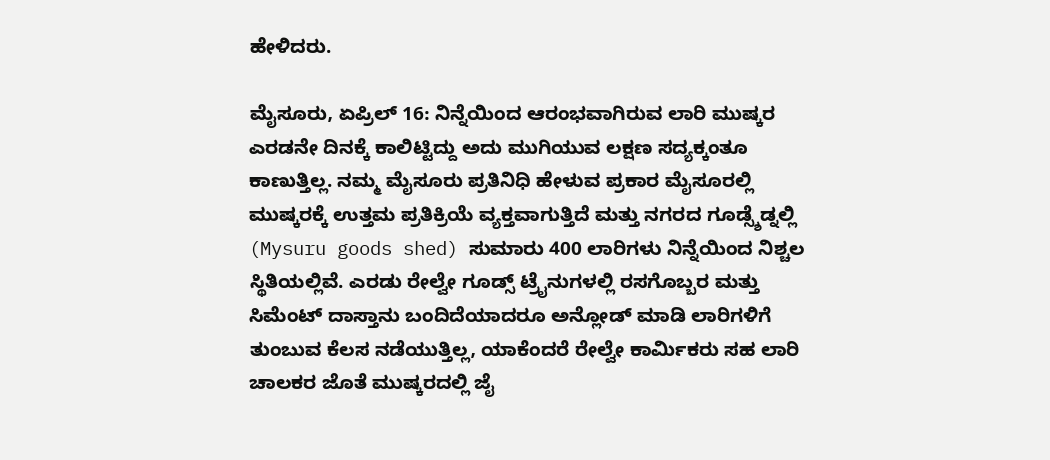ಹೇಳಿದರು.

ಮೈಸೂರು, ಏಪ್ರಿಲ್ 16: ನಿನ್ನೆಯಿಂದ ಆರಂಭವಾಗಿರುವ ಲಾರಿ ಮುಷ್ಕರ ಎರಡನೇ ದಿನಕ್ಕೆ ಕಾಲಿಟ್ಟಿದ್ದು ಅದು ಮುಗಿಯುವ ಲಕ್ಷಣ ಸದ್ಯಕ್ಕಂತೂ ಕಾಣುತ್ತಿಲ್ಲ. ನಮ್ಮ ಮೈಸೂರು ಪ್ರತಿನಿಧಿ ಹೇಳುವ ಪ್ರಕಾರ ಮೈಸೂರಲ್ಲಿ ಮುಷ್ಕರಕ್ಕೆ ಉತ್ತಮ ಪ್ರತಿಕ್ರಿಯೆ ವ್ಯಕ್ತವಾಗುತ್ತಿದೆ ಮತ್ತು ನಗರದ ಗೂಡ್ಸ್ಶೆಡ್ನಲ್ಲಿ (Mysuru goods shed) ಸುಮಾರು 400 ಲಾರಿಗಳು ನಿನ್ನೆಯಿಂದ ನಿಶ್ಚಲ ಸ್ಥಿತಿಯಲ್ಲಿವೆ. ಎರಡು ರೇಲ್ವೇ ಗೂಡ್ಸ್ ಟ್ರೈನುಗಳಲ್ಲಿ ರಸಗೊಬ್ಬರ ಮತ್ತು ಸಿಮೆಂಟ್ ದಾಸ್ತಾನು ಬಂದಿದೆಯಾದರೂ ಅನ್ಲೋಡ್ ಮಾಡಿ ಲಾರಿಗಳಿಗೆ ತುಂಬುವ ಕೆಲಸ ನಡೆಯುತ್ತಿಲ್ಲ, ಯಾಕೆಂದರೆ ರೇಲ್ವೇ ಕಾರ್ಮಿಕರು ಸಹ ಲಾರಿ ಚಾಲಕರ ಜೊತೆ ಮುಷ್ಕರದಲ್ಲಿ ಜೈ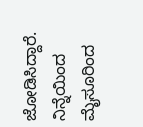ಜೋಡಿಸಿದ್ದಾರೆ. ನಿನ್ನೆಯಿಂದ ಮೈಸೂರಿಂದ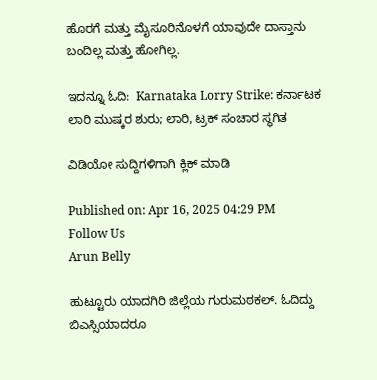ಹೊರಗೆ ಮತ್ತು ಮೈಸೂರಿನೊಳಗೆ ಯಾವುದೇ ದಾಸ್ತಾನು ಬಂದಿಲ್ಲ ಮತ್ತು ಹೋಗಿಲ್ಲ.

ಇದನ್ನೂ ಓದಿ:  Karnataka Lorry Strike: ಕರ್ನಾಟಕ ಲಾರಿ ಮುಷ್ಕರ ಶುರು; ಲಾರಿ, ಟ್ರಕ್ ಸಂಚಾರ ಸ್ಥಗಿತ

ವಿಡಿಯೋ ಸುದ್ದಿಗಳಿಗಾಗಿ ಕ್ಲಿಕ್ ಮಾಡಿ

Published on: Apr 16, 2025 04:29 PM
Follow Us
Arun Belly

ಹುಟ್ಟೂರು ಯಾದಗಿರಿ ಜಿಲ್ಲೆಯ ಗುರುಮಠಕಲ್. ಓದಿದ್ದು ಬಿಎಸ್ಸಿಯಾದರೂ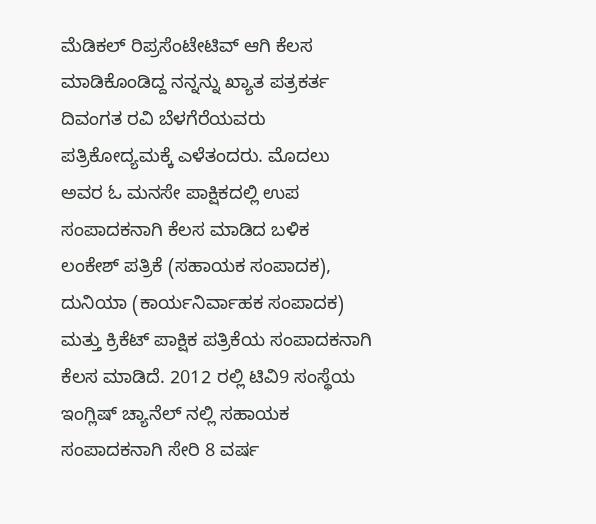ಮೆಡಿಕಲ್ ರಿಪ್ರಸೆಂಟೇಟಿವ್ ಆಗಿ ಕೆಲಸ ಮಾಡಿಕೊಂಡಿದ್ದ ನನ್ನನ್ನು ಖ್ಯಾತ ಪತ್ರಕರ್ತ ದಿವಂಗತ ರವಿ ಬೆಳಗೆರೆಯವರು ಪತ್ರಿಕೋದ್ಯಮಕ್ಕೆ ಎಳೆತಂದರು. ಮೊದಲು ಅವರ ಓ ಮನಸೇ ಪಾಕ್ಷಿಕದಲ್ಲಿ ಉಪ ಸಂಪಾದಕನಾಗಿ ಕೆಲಸ ಮಾಡಿದ ಬಳಿಕ ಲಂಕೇಶ್ ಪತ್ರಿಕೆ (ಸಹಾಯಕ ಸಂಪಾದಕ), ದುನಿಯಾ (ಕಾರ್ಯನಿರ್ವಾಹಕ ಸಂಪಾದಕ) ಮತ್ತು ಕ್ರಿಕೆಟ್ ಪಾಕ್ಷಿಕ ಪತ್ರಿಕೆಯ ಸಂಪಾದಕನಾಗಿ ಕೆಲಸ ಮಾಡಿದೆ. 2012 ರಲ್ಲಿ ಟಿವಿ9 ಸಂಸ್ಥೆಯ ಇಂಗ್ಲಿಷ್ ಚ್ಯಾನೆಲ್ ನಲ್ಲಿ ಸಹಾಯಕ ಸಂಪಾದಕನಾಗಿ ಸೇರಿ 8 ವರ್ಷ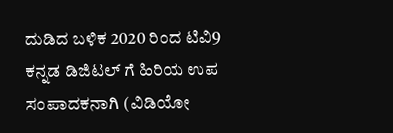ದುಡಿದ ಬಳಿಕ 2020 ರಿಂದ ಟಿವಿ9 ಕನ್ನಡ ಡಿಜಿಟಲ್ ಗೆ ಹಿರಿಯ ಉಪ ಸಂಪಾದಕನಾಗಿ (ವಿಡಿಯೋ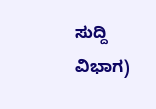ಸುದ್ದಿ ವಿಭಾಗ)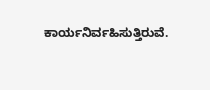ಕಾರ್ಯನಿರ್ವಹಿಸುತ್ತಿರುವೆ.